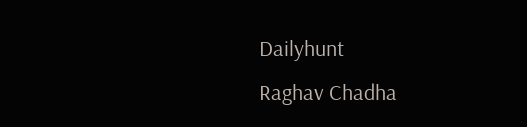Dailyhunt
Raghav Chadha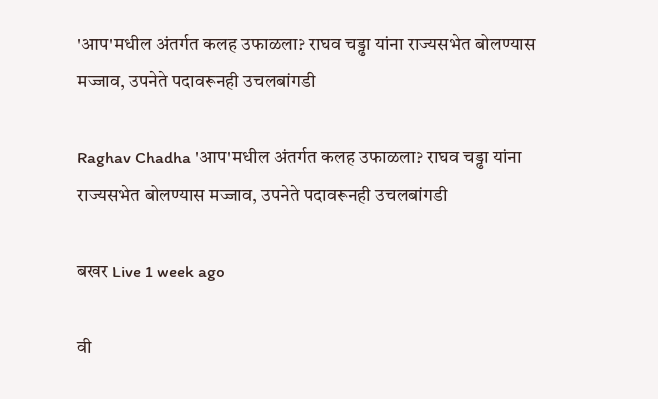'आप'मधील अंतर्गत कलह उफाळला? राघव चड्ढा यांना राज्यसभेत बोलण्यास मज्जाव, उपनेते पदावरूनही उचलबांगडी

Raghav Chadha 'आप'मधील अंतर्गत कलह उफाळला? राघव चड्ढा यांना राज्यसभेत बोलण्यास मज्जाव, उपनेते पदावरूनही उचलबांगडी

बखर Live 1 week ago

वी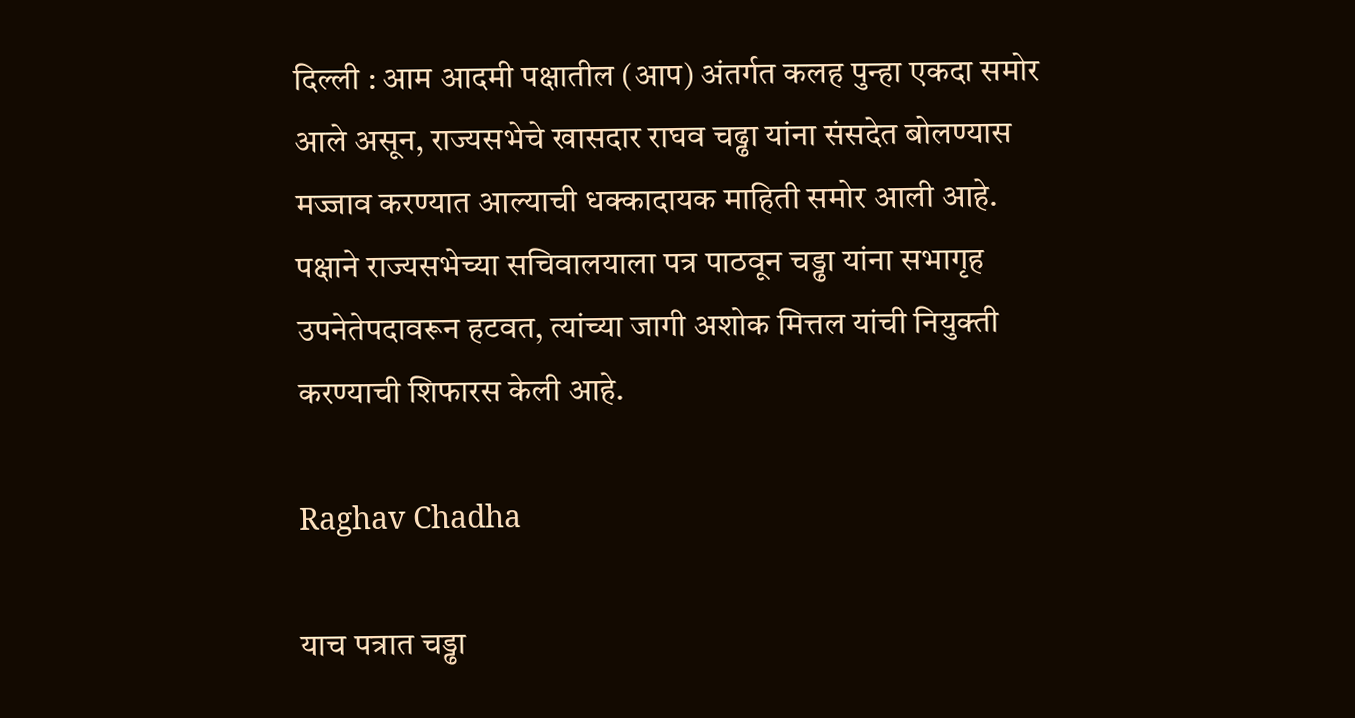दिल्ली : आम आदमी पक्षातील (आप) अंतर्गत कलह पुन्हा एकदा समोर आले असून, राज्यसभेचे खासदार राघव चढ्ढा यांना संसदेत बोलण्यास मज्जाव करण्यात आल्याची धक्कादायक माहिती समोर आली आहे. पक्षाने राज्यसभेच्या सचिवालयाला पत्र पाठवून चड्ढा यांना सभागृह उपनेतेपदावरून हटवत, त्यांच्या जागी अशोक मित्तल यांची नियुक्ती करण्याची शिफारस केली आहे.

Raghav Chadha

याच पत्रात चड्ढा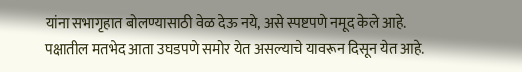यांना सभागृहात बोलण्यासाठी वेळ देऊ नये, असे स्पष्टपणे नमूद केले आहे. पक्षातील मतभेद आता उघडपणे समोर येत असल्याचे यावरून दिसून येत आहे.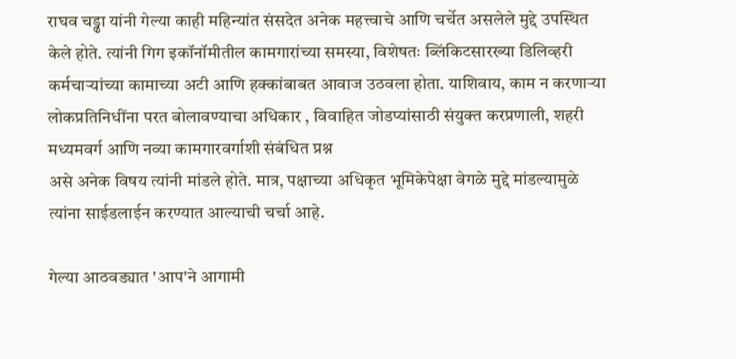राघव चड्ढा यांनी गेल्या काही महिन्यांत संसदेत अनेक महत्त्वाचे आणि चर्चेत असलेले मुद्दे उपस्थित केले होते. त्यांनी गिग इकॉनॉमीतील कामगारांच्या समस्या, विशेषतः ब्लिंकिटसारख्या डिलिव्हरी कर्मचाऱ्यांच्या कामाच्या अटी आणि हक्कांबाबत आवाज उठवला होता. याशिवाय, काम न करणाऱ्या लोकप्रतिनिधींना परत बोलावण्याचा अधिकार , विवाहित जोडप्यांसाठी संयुक्त करप्रणाली, शहरी मध्यमवर्ग आणि नव्या कामगारवर्गाशी संबंधित प्रश्न
असे अनेक विषय त्यांनी मांडले होते. मात्र, पक्षाच्या अधिकृत भूमिकेपेक्षा वेगळे मुद्दे मांडल्यामुळे त्यांना साईडलाईन करण्यात आल्याची चर्चा आहे.

गेल्या आठवड्यात 'आप'ने आगामी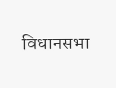विधानसभा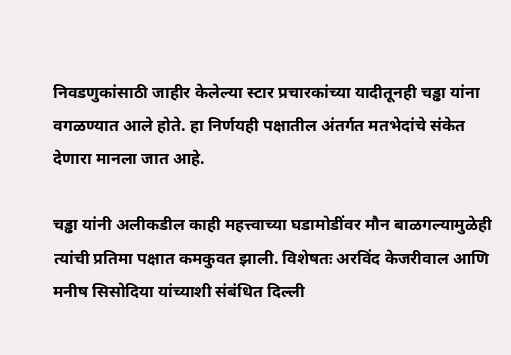निवडणुकांसाठी जाहीर केलेल्या स्टार प्रचारकांच्या यादीतूनही चड्ढा यांना वगळण्यात आले होते. हा निर्णयही पक्षातील अंतर्गत मतभेदांचे संकेत देणारा मानला जात आहे.

चड्ढा यांनी अलीकडील काही महत्त्वाच्या घडामोडींवर मौन बाळगल्यामुळेही त्यांची प्रतिमा पक्षात कमकुवत झाली. विशेषतः अरविंद केजरीवाल आणि मनीष सिसोदिया यांच्याशी संबंधित दिल्ली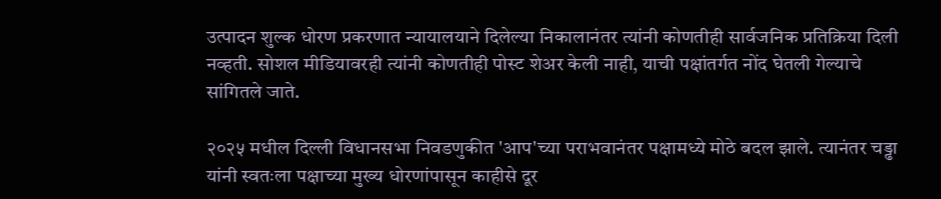उत्पादन शुल्क धोरण प्रकरणात न्यायालयाने दिलेल्या निकालानंतर त्यांनी कोणतीही सार्वजनिक प्रतिक्रिया दिली नव्हती. सोशल मीडियावरही त्यांनी कोणतीही पोस्ट शेअर केली नाही, याची पक्षांतर्गत नोंद घेतली गेल्याचे सांगितले जाते.

२०२५ मधील दिल्ली विधानसभा निवडणुकीत 'आप'च्या पराभवानंतर पक्षामध्ये मोठे बदल झाले. त्यानंतर चड्ढा यांनी स्वतःला पक्षाच्या मुख्य धोरणांपासून काहीसे दूर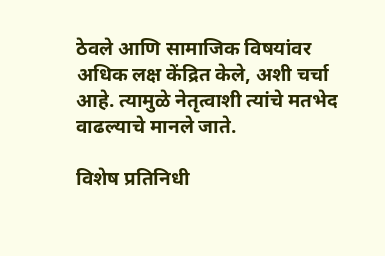ठेवले आणि सामाजिक विषयांवर अधिक लक्ष केंद्रित केले, अशी चर्चा आहे. त्यामुळे नेतृत्वाशी त्यांचे मतभेद वाढल्याचे मानले जाते.

विशेष प्रतिनिधी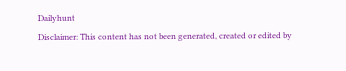Dailyhunt
Disclaimer: This content has not been generated, created or edited by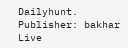Dailyhunt. Publisher: bakhar Live